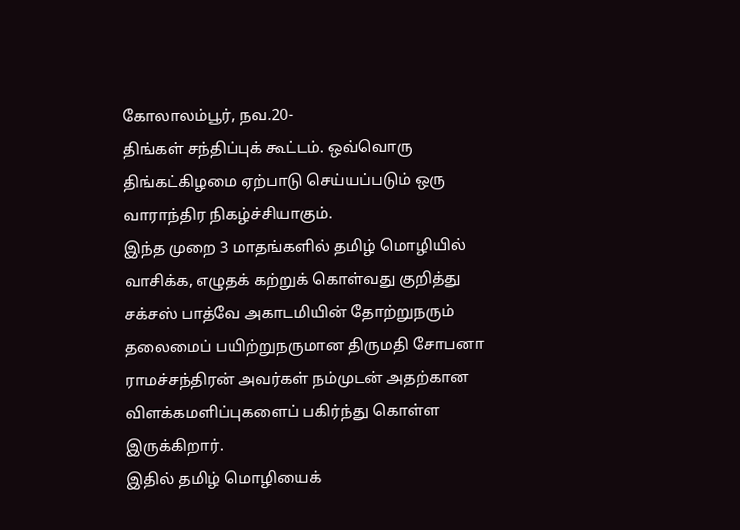கோலாலம்பூர், நவ.20-
திங்கள் சந்திப்புக் கூட்டம். ஒவ்வொரு திங்கட்கிழமை ஏற்பாடு செய்யப்படும் ஒரு வாராந்திர நிகழ்ச்சியாகும்.
இந்த முறை 3 மாதங்களில் தமிழ் மொழியில் வாசிக்க, எழுதக் கற்றுக் கொள்வது குறித்து சக்சஸ் பாத்வே அகாடமியின் தோற்றுநரும் தலைமைப் பயிற்றுநருமான திருமதி சோபனா ராமச்சந்திரன் அவர்கள் நம்முடன் அதற்கான விளக்கமளிப்புகளைப் பகிர்ந்து கொள்ள இருக்கிறார்.
இதில் தமிழ் மொழியைக்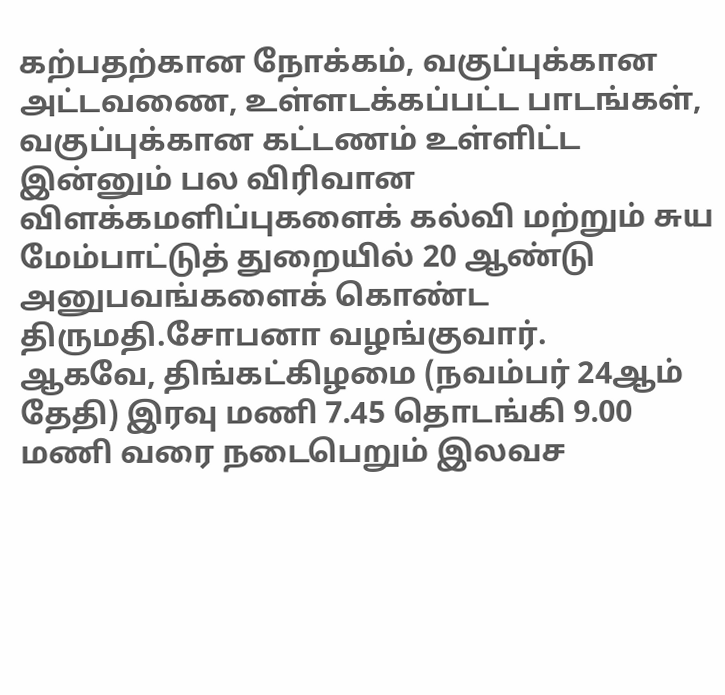கற்பதற்கான நோக்கம், வகுப்புக்கான அட்டவணை, உள்ளடக்கப்பட்ட பாடங்கள், வகுப்புக்கான கட்டணம் உள்ளிட்ட இன்னும் பல விரிவான விளக்கமளிப்புகளைக் கல்வி மற்றும் சுய மேம்பாட்டுத் துறையில் 20 ஆண்டு அனுபவங்களைக் கொண்ட திருமதி.சோபனா வழங்குவார்.
ஆகவே, திங்கட்கிழமை (நவம்பர் 24ஆம் தேதி) இரவு மணி 7.45 தொடங்கி 9.00 மணி வரை நடைபெறும் இலவச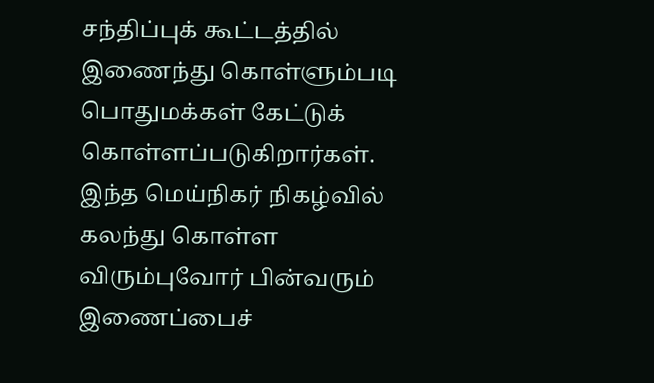சந்திப்புக் கூட்டத்தில் இணைந்து கொள்ளும்படி பொதுமக்கள் கேட்டுக் கொள்ளப்படுகிறார்கள்.
இந்த மெய்நிகர் நிகழ்வில் கலந்து கொள்ள விரும்புவோர் பின்வரும் இணைப்பைச்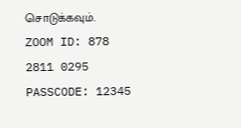சொடுக்கவும்.
ZOOM ID: 878 2811 0295
PASSCODE: 12345